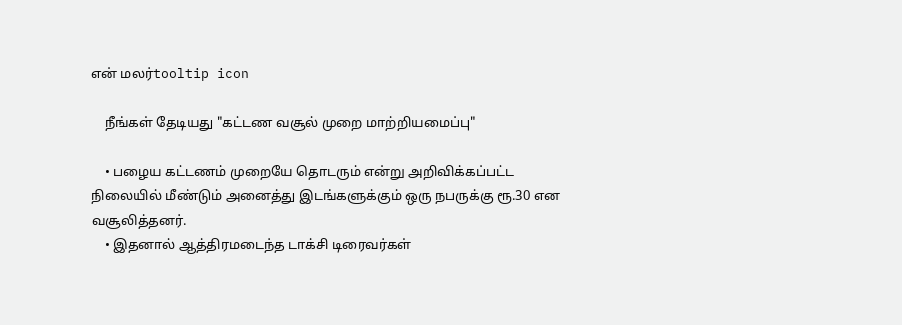என் மலர்tooltip icon

    நீங்கள் தேடியது "கட்டண வசூல் முறை மாற்றியமைப்பு"

    • பழைய கட்டணம் முறையே தொடரும் என்று அறிவிக்கப்பட்ட நிலையில் மீண்டும் அனைத்து இடங்களுக்கும் ஒரு நபருக்கு ரூ.30 என வசூலித்தனர்.
    • இதனால் ஆத்திரமடைந்த டாக்சி டிரைவர்கள்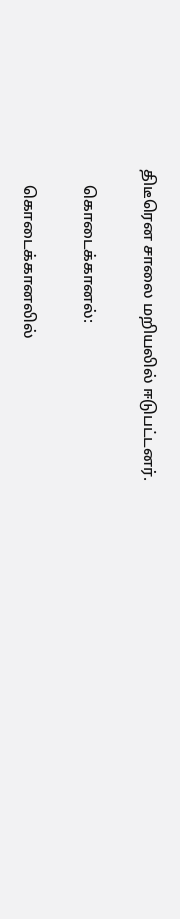திடீரென சாலை மறியலில் ஈடுபட்டனர்.

    கொடைக்கானல்:

    கொடைக்கானலில்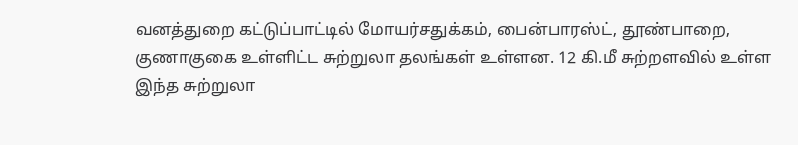வனத்துறை கட்டுப்பாட்டில் மோயர்சதுக்கம், பைன்பாரஸ்ட், தூண்பாறை, குணாகுகை உள்ளிட்ட சுற்றுலா தலங்கள் உள்ளன. 12 கி.மீ சுற்றளவில் உள்ள இந்த சுற்றுலா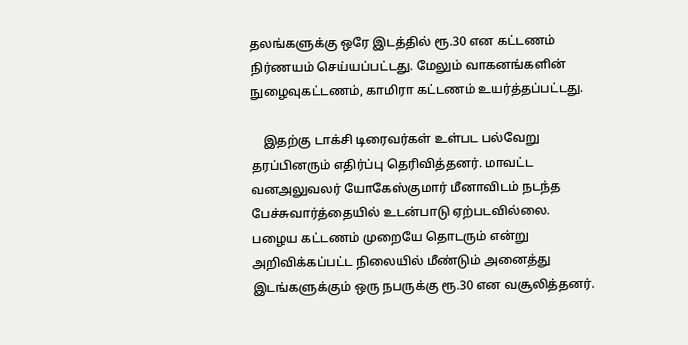தலங்களுக்கு ஒரே இடத்தில் ரூ.30 என கட்டணம் நிர்ணயம் செய்யப்பட்டது. மேலும் வாகனங்களின் நுழைவுகட்டணம், காமிரா கட்டணம் உயர்த்தப்பட்டது.

    இதற்கு டாக்சி டிரைவர்கள் உள்பட பல்வேறு தரப்பினரும் எதிர்ப்பு தெரிவித்தனர். மாவட்ட வனஅலுவலர் யோகேஸ்குமார் மீனாவிடம் நடந்த பேச்சுவார்த்தையில் உடன்பாடு ஏற்படவில்லை. பழைய கட்டணம் முறையே தொடரும் என்று அறிவிக்கப்பட்ட நிலையில் மீண்டும் அனைத்து இடங்களுக்கும் ஒரு நபருக்கு ரூ.30 என வசூலித்தனர்.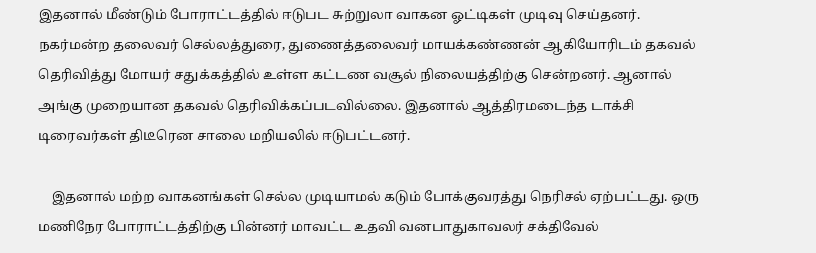இதனால் மீண்டும் போராட்டத்தில் ஈடுபட சுற்றுலா வாகன ஓட்டிகள் முடிவு செய்தனர். நகர்மன்ற தலைவர் செல்லத்துரை, துணைத்தலைவர் மாயக்கண்ணன் ஆகியோரிடம் தகவல் தெரிவித்து மோயர் சதுக்கத்தில் உள்ள கட்டண வசூல் நிலையத்திற்கு சென்றனர். ஆனால் அங்கு முறையான தகவல் தெரிவிக்கப்படவில்லை. இதனால் ஆத்திரமடைந்த டாக்சி டிரைவர்கள் திடீரென சாலை மறியலில் ஈடுபட்டனர்.

    இதனால் மற்ற வாகனங்கள் செல்ல முடியாமல் கடும் போக்குவரத்து நெரிசல் ஏற்பட்டது. ஒரு மணிநேர போராட்டத்திற்கு பின்னர் மாவட்ட உதவி வனபாதுகாவலர் சக்திவேல்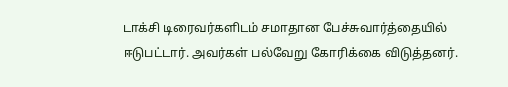டாக்சி டிரைவர்களிடம் சமாதான பேச்சுவார்த்தையில் ஈடுபட்டார். அவர்கள் பல்வேறு கோரிக்கை விடுத்தனர்.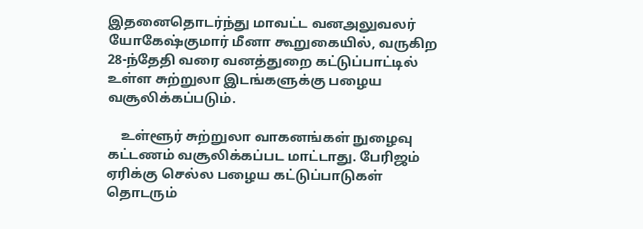இதனைதொடர்ந்து மாவட்ட வனஅலுவலர் யோகேஷ்குமார் மீனா கூறுகையில், வருகிற 28-ந்தேதி வரை வனத்துறை கட்டுப்பாட்டில் உள்ள சுற்றுலா இடங்களுக்கு பழைய வசூலிக்கப்படும்.

    உள்ளூர் சுற்றுலா வாகனங்கள் நுழைவு கட்டணம் வசூலிக்கப்பட மாட்டாது. பேரிஜம் ஏரிக்கு செல்ல பழைய கட்டுப்பாடுகள் தொடரும்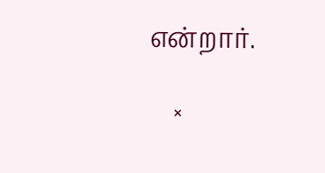என்றார்.

    ×